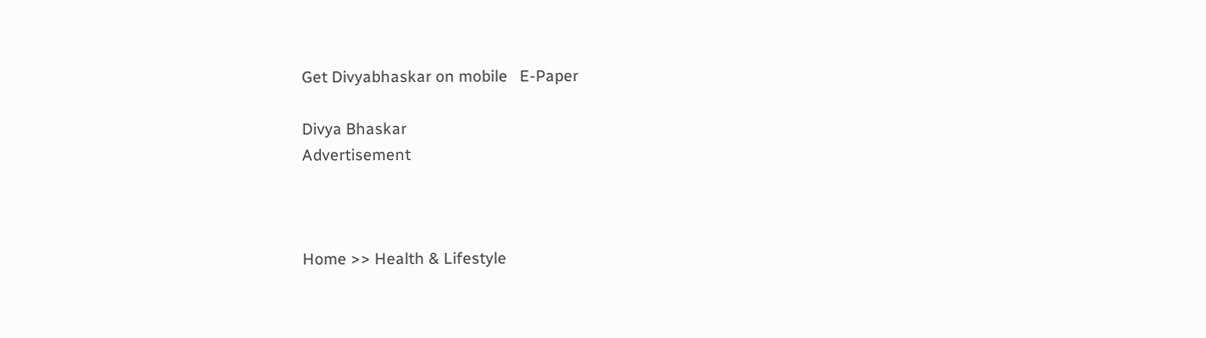Get Divyabhaskar on mobile   E-Paper

Divya Bhaskar
Advertisement



Home >> Health & Lifestyle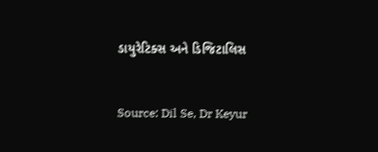ડાયુરેટિક્સ અને ડિજિટાલિસ


Source: Dil Se, Dr Keyur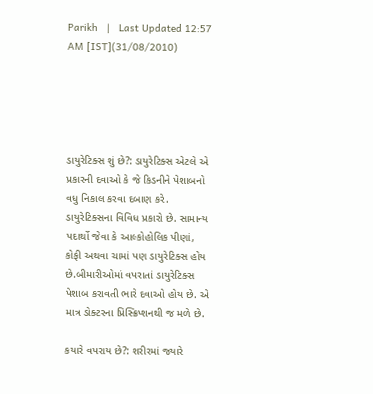Parikh   |   Last Updated 12:57 AM [IST](31/08/2010)





ડાયુરેટિક્સ શું છે?: ડાયુરેટિક્સ એટલે એ પ્રકારની દવાઓ કે જે કિડનીને પેશાબનો વધુ નિકાલ કરવા દબાણ કરે. ડાયુરેટિક્સના વિવિધ પ્રકારો છે. સામાન્ય પદાર્થો જેવા કે આલ્કોહોલિક પીણાં, કોફી અથવા ચામાં પણ ડાયુરેટિક્સ હોય છે.બીમારીઓમાં વપરાતાં ડાયુરેટિક્સ પેશાબ કરાવતી ભારે દવાઓ હોય છે. એ માત્ર ડોક્ટરના પ્રિસ્ક્રિપ્શનથી જ મળે છે.

કયારે વપરાય છે?: શરીરમાં જ્યારે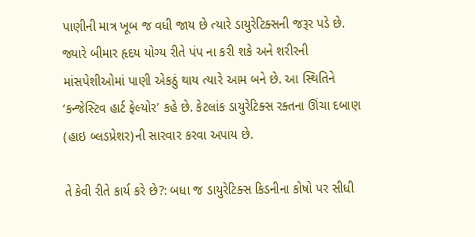પાણીની માત્ર ખૂબ જ વધી જાય છે ત્યારે ડાયુરેટિક્સની જરૂર પડે છે. જ્યારે બીમાર હૃદય યોગ્ય રીતે પંપ ના કરી શકે અને શરીરની માંસપેશીઓમાં પાણી એકઠું થાય ત્યારે આમ બને છે. આ સ્થિતિને ‘કન્જેસ્ટિવ હાર્ટ ફેલ્યોર’ કહે છે. કેટલાંક ડાયુરેટિક્સ રક્તના ઊંચા દબાણ (હાઇ બ્લડપ્રેશર)ની સારવાર કરવા અપાય છે.

તે કેવી રીતે કાર્ય કરે છે?: બધા જ ડાયુરેટિક્સ કિડનીના કોષો પર સીધી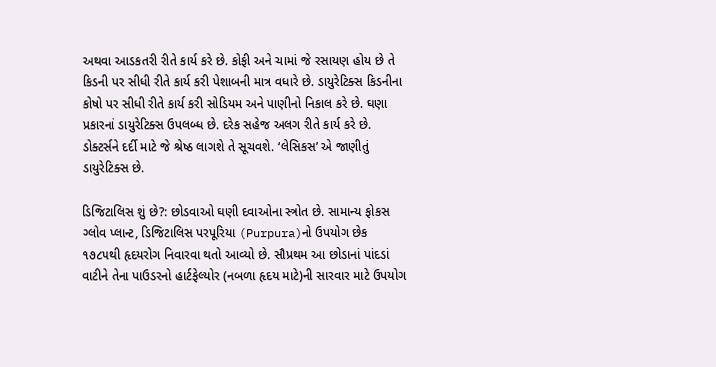અથવા આડકતરી રીતે કાર્ય કરે છે. કોફી અને ચામાં જે રસાયણ હોય છે તે કિડની પર સીધી રીતે કાર્ય કરી પેશાબની માત્ર વધારે છે. ડાયુરેટિક્સ કિડનીના કોષો પર સીધી રીતે કાર્ય કરી સોડિયમ અને પાણીનો નિકાલ કરે છે. ઘણા પ્રકારનાં ડાયુરેટિક્સ ઉપલબ્ધ છે. દરેક સહેજ અલગ રીતે કાર્ય કરે છે. ડોક્ટર્સને દર્દી માટે જે શ્રેષ્ઠ લાગશે તે સૂચવશે. ‘લેસિકસ’ એ જાણીતું ડાયુરેટિક્સ છે.

ડિજિટાલિસ શું છે?: છોડવાઓ ઘણી દવાઓના સ્ત્રોત છે. સામાન્ય ફોકસ ગ્લોવ પ્લાન્ટ, ડિજિટાલિસ પરપૂરિયા (Purpura)નો ઉપયોગ છેક ૧૭૮૫થી હૃદયરોગ નિવારવા થતો આવ્યો છે. સૌપ્રથમ આ છોડાનાં પાંદડાં વાટીને તેના પાઉડરનો હાર્ટફેલ્યોર (નબળા હૃદય માટે)ની સારવાર માટે ઉપયોગ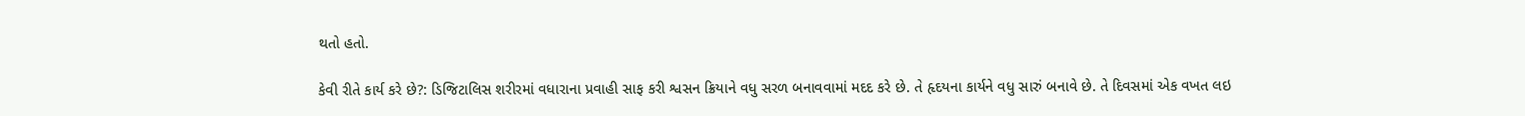થતો હતો.

કેવી રીતે કાર્ય કરે છે?: ડિજિટાલિસ શરીરમાં વધારાના પ્રવાહી સાફ કરી શ્વસન ક્રિયાને વધુ સરળ બનાવવામાં મદદ કરે છે. તે હૃદયના કાર્યને વધુ સારું બનાવે છે. તે દિવસમાં એક વખત લઇ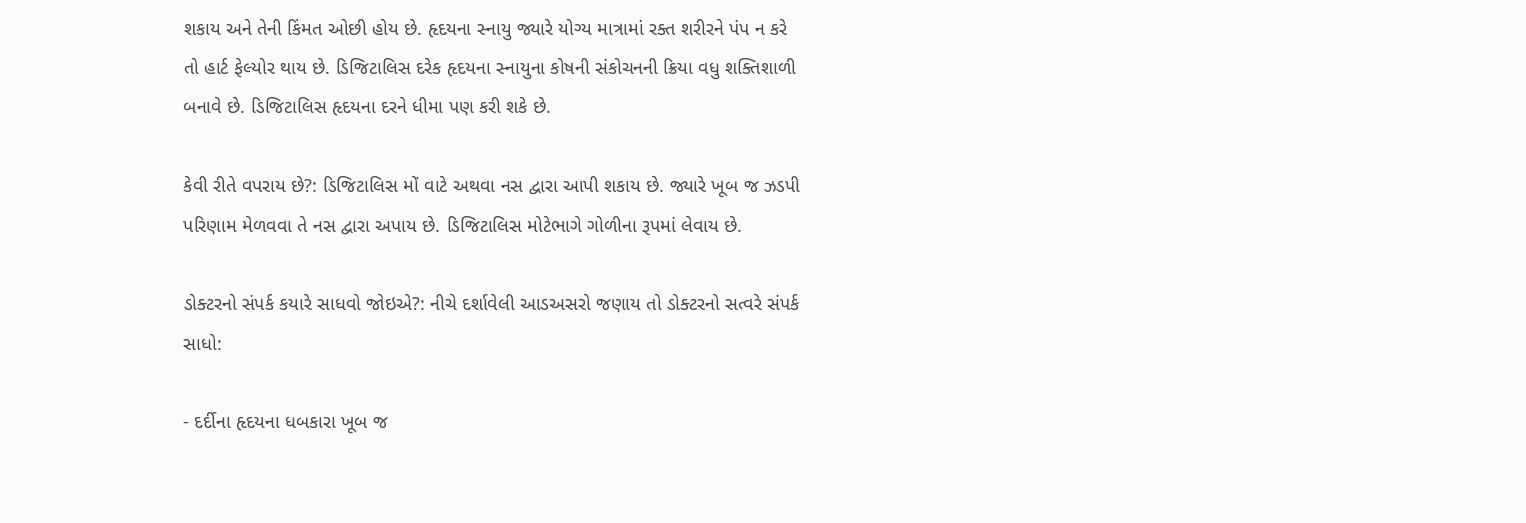શકાય અને તેની કિંમત ઓછી હોય છે. હૃદયના સ્નાયુ જ્યારે યોગ્ય માત્રામાં રક્ત શરીરને પંપ ન કરે તો હાર્ટ ફેલ્યોર થાય છે. ડિજિટાલિસ દરેક હૃદયના સ્નાયુના કોષની સંકોચનની ક્રિયા વધુ શક્તિશાળી બનાવે છે. ડિજિટાલિસ હૃદયના દરને ધીમા પણ કરી શકે છે.

કેવી રીતે વપરાય છે?: ડિજિટાલિસ મોં વાટે અથવા નસ દ્વારા આપી શકાય છે. જ્યારે ખૂબ જ ઝડપી પરિણામ મેળવવા તે નસ દ્વારા અપાય છે. ડિજિટાલિસ મોટેભાગે ગોળીના રૂપમાં લેવાય છે.

ડોક્ટરનો સંપર્ક કયારે સાધવો જોઇએ?: નીચે દર્શાવેલી આડઅસરો જણાય તો ડોક્ટરનો સત્વરે સંપર્ક સાધો:

- દર્દીના હૃદયના ધબકારા ખૂબ જ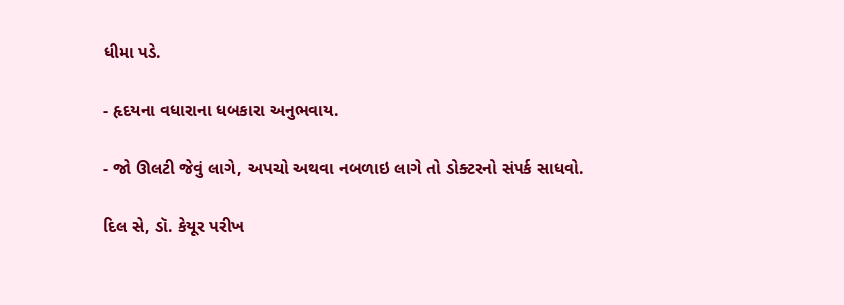ધીમા પડે.

- હૃદયના વધારાના ધબકારા અનુભવાય.

- જો ઊલટી જેવું લાગે, અપચો અથવા નબળાઇ લાગે તો ડોક્ટરનો સંપર્ક સાધવો.

દિલ સે, ડૉ. કેયૂર પરીખ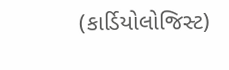(કાર્ડિયોલોજિસ્ટ)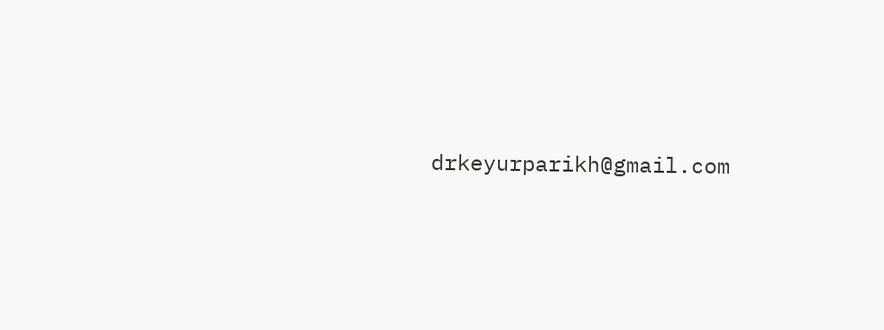drkeyurparikh@gmail.com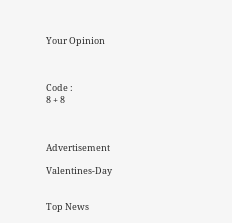Your Opinion



Code :
8 + 8



Advertisement

Valentines-Day


Top News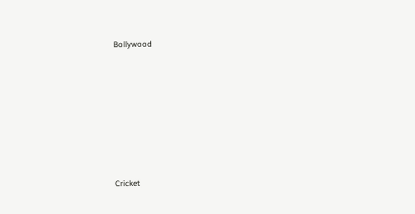Bollywood











Cricket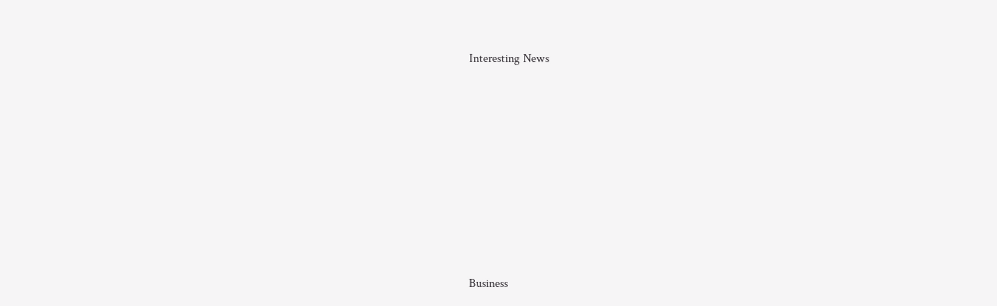Interesting News











Business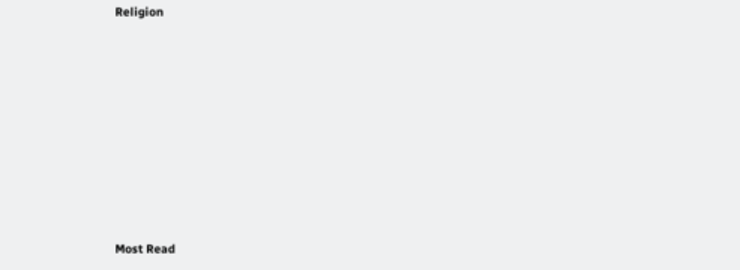Religion











Most Read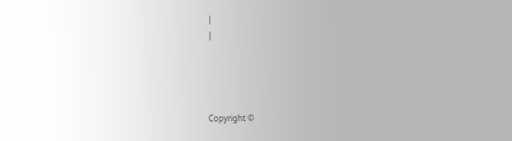|
|




Copyright ©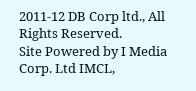2011-12 DB Corp ltd., All Rights Reserved.
Site Powered by I Media Corp. Ltd IMCL,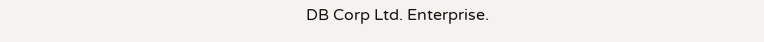DB Corp Ltd. Enterprise.